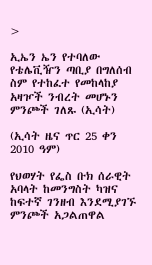>

ኢኤን ኤን የተባለው የቴሌቪዥን ጣቢያ በግለሰብ ስም የተከፈተ የመከላከያ አዛዦች ንብረት መሆኑን ምንጮች ገለጹ (ኢሳት)

(ኢሳት ዜና ጥር 25 ቀን 2010 ዓም)

የህወሃት የፌስ ቡክ ሰራዊት አባላት ከመንግስት ካዝና ከፍተኛ ገንዘብ እንደሚያገኙ ምንጮች አጋልጠዋል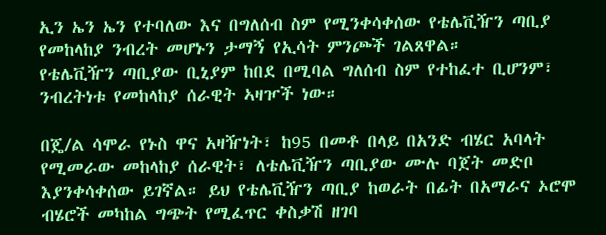ኢን ኤን ኤን የተባለው እና በግለሰብ ስም የሚንቀሳቀሰው የቴሌቪዥን ጣቢያ የመከላከያ ንብረት መሆኑን ታማኝ የኢሳት ምንጮች ገልጸዋል።
የቴሌቪዥን ጣቢያው ቢኒያም ከበደ በሚባል ግለሰብ ስም የተከፈተ ቢሆንም፣ ንብረትነቱ የመከላከያ ሰራዊት ኣዛዦች ነው።

በጄ/ል ሳሞራ የኑስ ዋና አዛዥነት፣ ከ95 በመቶ በላይ በአንድ ብሄር አባላት የሚመራው መከላከያ ሰራዊት፣ ለቴሌቪዥን ጣቢያው ሙሉ ባጀት መድቦ እያንቀሳቀሰው ይገኛል። ይህ የቴሌቪዥን ጣቢያ ከወራት በፊት በአማራና ኦሮሞ ብሄሮች መካከል ግጭት የሚፈጥር ቀስቃሽ ዘገባ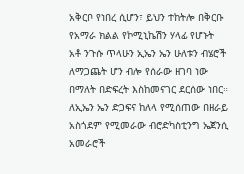አቅርቦ የነበረ ሲሆን፣ ይህን ተከትሎ በቅርቡ የአማራ ክልል የኮሚኒኬሽን ሃላፊ የሆኑት አቶ ንጉሱ ጥላሁን ኢኤን ኤን ሁለቱን ብሄሮች ለማጋጨት ሆን ብሎ የሰራው ዘገባ ነው በማለት በድፍረት እስከመናገር ደርሰው ነበር። ለኢኤን ኤን ድጋፍና ከለላ የሚሰጠው በዘራይ አስጎደም የሚመራው ብሮድካስቲንግ ኤጀንሲ አመራሮች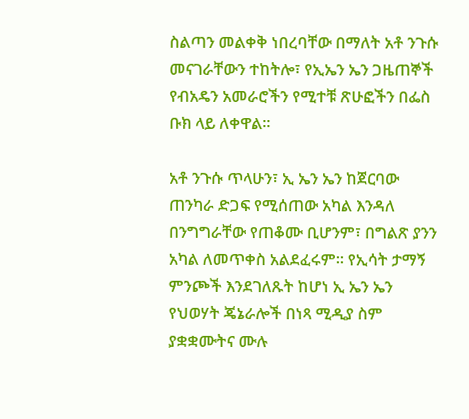ስልጣን መልቀቅ ነበረባቸው በማለት አቶ ንጉሱ መናገራቸውን ተከትሎ፣ የኢኤን ኤን ጋዜጠኞች የብአዴን አመራሮችን የሚተቹ ጽሁፎችን በፌስ ቡክ ላይ ለቀዋል።

አቶ ንጉሱ ጥላሁን፣ ኢ ኤን ኤን ከጀርባው ጠንካራ ድጋፍ የሚሰጠው አካል እንዳለ በንግግራቸው የጠቆሙ ቢሆንም፣ በግልጽ ያንን አካል ለመጥቀስ አልደፈሩም። የኢሳት ታማኝ ምንጮች እንደገለጹት ከሆነ ኢ ኤን ኤን የህወሃት ጄኔራሎች በነጻ ሚዲያ ስም ያቋቋሙትና ሙሉ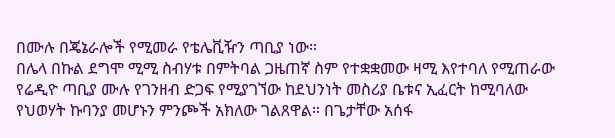በሙሉ በጄኔራሎች የሚመራ የቴሌቪዥን ጣቢያ ነው።
በሌላ በኩል ደግሞ ሚሚ ስብሃቱ በምትባል ጋዜጠኛ ስም የተቋቋመው ዛሚ እየተባለ የሚጠራው የሬዲዮ ጣቢያ ሙሉ የገንዘብ ድጋፍ የሚያገኘው ከደህንነት መስሪያ ቤቱና ኢፈርት ከሚባለው የህወሃት ኩባንያ መሆኑን ምንጮች አክለው ገልጸዋል። በጌታቸው አሰፋ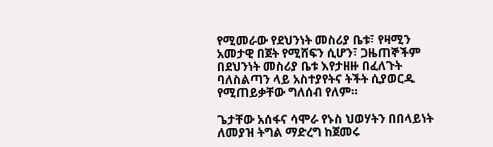የሚመራው የደህንነት መስሪያ ቤቱ፣ የዛሚን አመታዊ በጀት የሚሸፍን ሲሆን፣ ጋዜጠኞችም በደህንነት መስሪያ ቤቱ እየታዘዙ በፈለጉት ባለስልጣን ላይ አስተያየትና ትችት ሲያወርዱ የሚጠይቃቸው ግለሰብ የለም።

ጌታቸው አሰፋና ሳሞራ የኑስ ህወሃትን በበላይነት ለመያዝ ትግል ማድረግ ከጀመሩ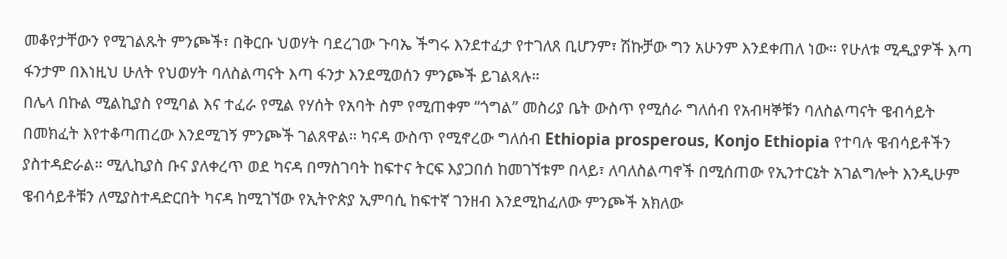መቆየታቸውን የሚገልጹት ምንጮች፣ በቅርቡ ህወሃት ባደረገው ጉባኤ ችግሩ እንደተፈታ የተገለጸ ቢሆንም፣ ሽኩቻው ግን አሁንም እንደቀጠለ ነው። የሁለቱ ሚዲያዎች እጣ ፋንታም በእነዚህ ሁለት የህወሃት ባለስልጣናት እጣ ፋንታ እንደሚወሰን ምንጮች ይገልጻሉ።
በሌላ በኩል ሚልኪያስ የሚባል እና ተፈራ የሚል የሃሰት የአባት ስም የሚጠቀም “ጎግል” መስሪያ ቤት ውስጥ የሚሰራ ግለሰብ የአብዛኞቹን ባለስልጣናት ዌብሳይት በመክፈት እየተቆጣጠረው እንደሚገኝ ምንጮች ገልጸዋል። ካናዳ ውስጥ የሚኖረው ግለሰብ Ethiopia prosperous, Konjo Ethiopia የተባሉ ዌብሳይቶችን ያስተዳድራል። ሚሊኪያስ ቡና ያለቀረጥ ወደ ካናዳ በማስገባት ከፍተና ትርፍ እያጋበሰ ከመገኘቱም በላይ፣ ለባለስልጣኖች በሚሰጠው የኢንተርኔት አገልግሎት እንዲሁም ዌብሳይቶቹን ለሚያስተዳድርበት ካናዳ ከሚገኘው የኢትዮጵያ ኢምባሲ ከፍተኛ ገንዘብ እንደሚከፈለው ምንጮች አክለው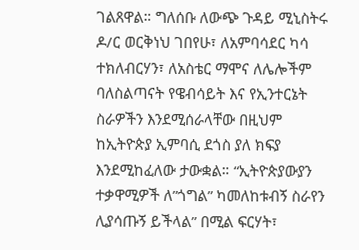ገልጸዋል። ግለሰቡ ለውጭ ጉዳይ ሚኒስትሩ ዶ/ር ወርቅነህ ገበየሁ፣ ለአምባሳደር ካሳ ተክለብርሃን፣ ለአስቴር ማሞና ለሌሎችም ባለስልጣናት የዌብሳይት እና የኢንተርኔት ስራዎችን እንደሚሰራላቸው በዚህም ከኢትዮጵያ ኢምባሲ ደጎስ ያለ ክፍያ እንደሚከፈለው ታውቋል። “ኢትዮጵያውያን ተቃዋሚዎች ለ”ጎግል” ካመለከቱብኝ ስራየን ሊያሳጡኝ ይችላል” በሚል ፍርሃት፣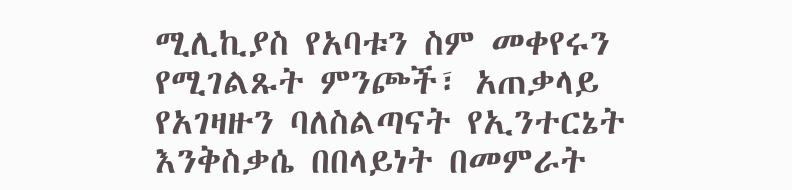ሚሊኪያስ የአባቱን ስም መቀየሩን የሚገልጹት ምንጮች፣ አጠቃላይ የአገዛዙን ባለስልጣናት የኢንተርኔት እንቅስቃሴ በበላይነት በመምራት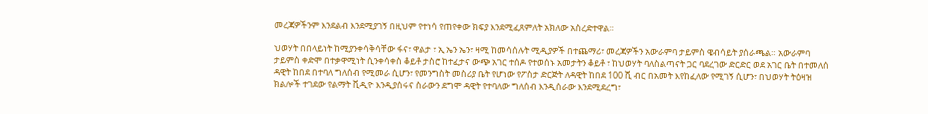መረጃዎችንም እንደልብ እንደሚያገኝ በዚህም የተነሳ የጠየቀው ክፍያ እንደሚፈጸምለት አክለው አስረድተዋል።

ህወሃት በበላይነት ከሚያንቀሳቅሳቸው ፋና፣ ዋልታ ፣ ኢ ኤን ኤን፣ ዛሚ ከመሳሰሉት ሚዲያዎች በተጨማሪ፣ መረጃዎችን አውራምባ ታይምስ ዌብሳይት ያሰራጫል። አውራምባ ታይምስ ቀድሞ በተቃዋሚነት ሲንቀሳቀስ ቆይቶ ታስሮ ከተፈታና ውጭ አገር ተሰዶ የተወሰኑ አመታትን ቆይቶ ፣ ከህወሃት ባለስልጣናት ጋር ባደረገው ድርድር ወደ አገር ቤት በተመለሰ ዳዊት ከበደ በተባለ ግለሰብ የሚመራ ሲሆን፣ የመንግስት መስሪያ ቤት የሆነው የፖስታ ድርጅት ለዳዊት ከበደ 100 ሺ ብር በአመት እየከፈለው የሚገኝ ሲሆን፣ በህወሃት ትዕዛዝ ክልሎች ተገደው የልማት ቪዲዮ እንዲያሰሩና ስራውን ደግሞ ዳዊት የተባለው ግለሰብ እንዲሰራው እንደሚደረግ፣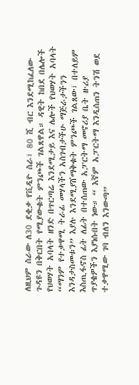ለዚህም ስራው ለ30 ደቂቃ የቪዲዮ ስራ፣ 80 ሺ ብር እንደሚከፈለው ጉዳዩን በቅርበት የሚያውቁት ምንጮች ገልጸዋል። ዳዊት ከበደ በሌሎች የህወሃት አባላት ዘንድ በጥርጣሬ እንደሚታይ እና ሌሎች የህወሃት አባላት “ማንም የተቃዋሚ ትራፊ መሃላችን አስገብታችሁ ማጅራታችንን እንዳታስመቱን” እያሉ እንደሚያሸማቅቁት ምንጮች ገልጸው፣ በተለይም እስጢፋኖስ ፊት ለፊት በተሰጠው አፓርትማ መኖሪያ ቤት ዙሪያ ጥያቄዎችን እያነሱበት ነው። “ እኛም አፓርትማ እንዲሰጠን ትንሽ ወደ ተቃዋሚው ገባ ብለን እንውጣ”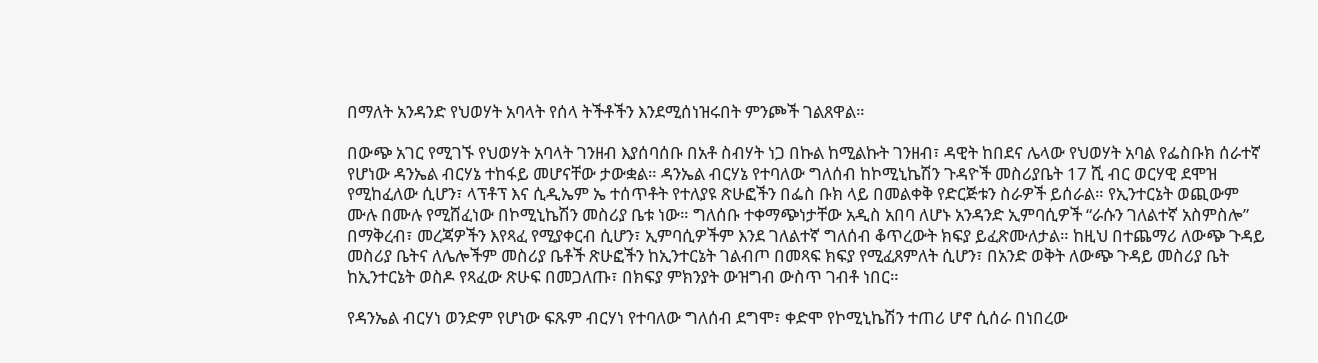በማለት አንዳንድ የህወሃት አባላት የሰላ ትችቶችን እንደሚሰነዝሩበት ምንጮች ገልጸዋል።

በውጭ አገር የሚገኙ የህወሃት አባላት ገንዘብ እያሰባሰቡ በአቶ ስብሃት ነጋ በኩል ከሚልኩት ገንዘብ፣ ዳዊት ከበደና ሌላው የህወሃት አባል የፌስቡክ ሰራተኛ የሆነው ዳንኤል ብርሃኔ ተከፋይ መሆናቸው ታውቋል። ዳንኤል ብርሃኔ የተባለው ግለሰብ ከኮሚኒኬሽን ጉዳዮች መስሪያቤት 17 ሺ ብር ወርሃዊ ደሞዝ የሚከፈለው ሲሆን፣ ላፕቶፕ እና ሲዲኤም ኤ ተሰጥቶት የተለያዩ ጽሁፎችን በፌስ ቡክ ላይ በመልቀቅ የድርጅቱን ስራዎች ይሰራል። የኢንተርኔት ወጪውም ሙሉ በሙሉ የሚሸፈነው በኮሚኒኬሽን መስሪያ ቤቱ ነው። ግለሰቡ ተቀማጭነታቸው አዲስ አበባ ለሆኑ አንዳንድ ኢምባሲዎች “ራሱን ገለልተኛ አስምስሎ” በማቅረብ፣ መረጃዎችን እየጻፈ የሚያቀርብ ሲሆን፣ ኢምባሲዎችም እንደ ገለልተኛ ግለሰብ ቆጥረውት ክፍያ ይፈጽሙለታል። ከዚህ በተጨማሪ ለውጭ ጉዳይ መስሪያ ቤትና ለሌሎችም መስሪያ ቤቶች ጽሁፎችን ከኢንተርኔት ገልብጦ በመጻፍ ክፍያ የሚፈጸምለት ሲሆን፣ በአንድ ወቅት ለውጭ ጉዳይ መስሪያ ቤት ከኢንተርኔት ወስዶ የጻፈው ጽሁፍ በመጋለጡ፣ በክፍያ ምክንያት ውዝግብ ውስጥ ገብቶ ነበር።

የዳንኤል ብርሃነ ወንድም የሆነው ፍጹም ብርሃነ የተባለው ግለሰብ ደግሞ፣ ቀድሞ የኮሚኒኬሽን ተጠሪ ሆኖ ሲሰራ በነበረው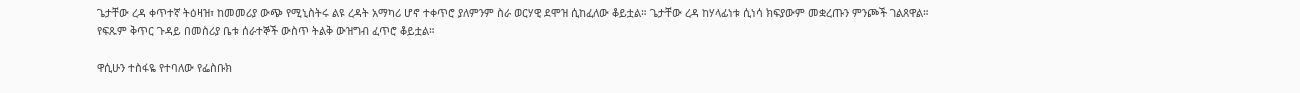ጌታቸው ረዳ ቀጥተኛ ትዕዛዝ፣ ከመመሪያ ውጭ የሚኒስትሩ ልዩ ረዳት አማካሪ ሆኖ ተቀጥሮ ያለምንም ስራ ወርሃዊ ደሞዝ ሲከፈለው ቆይቷል። ጌታቸው ረዳ ከሃላፊነቱ ሲነሳ ክፍያውም መቋረጡን ምንጮች ገልጸዋል። የፍጹም ቅጥር ጉዳይ በመስሪያ ቤቱ ሰራተኞች ውስጥ ትልቅ ውዝግብ ፈጥሮ ቆይቷል።

ዋሲሁን ተስፋዬ የተባለው የፌስቡክ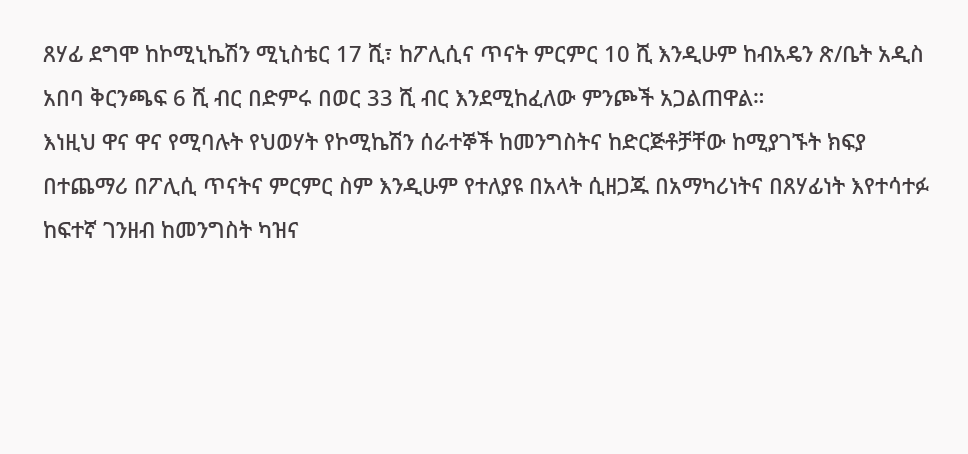ጸሃፊ ደግሞ ከኮሚኒኬሽን ሚኒስቴር 17 ሺ፣ ከፖሊሲና ጥናት ምርምር 10 ሺ እንዲሁም ከብአዴን ጽ/ቤት አዲስ አበባ ቅርንጫፍ 6 ሺ ብር በድምሩ በወር 33 ሺ ብር እንደሚከፈለው ምንጮች አጋልጠዋል።
እነዚህ ዋና ዋና የሚባሉት የህወሃት የኮሚኬሽን ሰራተኞች ከመንግስትና ከድርጅቶቻቸው ከሚያገኙት ክፍያ በተጨማሪ በፖሊሲ ጥናትና ምርምር ስም እንዲሁም የተለያዩ በአላት ሲዘጋጁ በአማካሪነትና በጸሃፊነት እየተሳተፉ ከፍተኛ ገንዘብ ከመንግስት ካዝና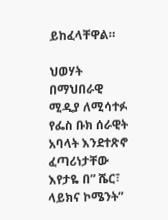ይከፈላቸዋል።

ህወሃት በማህበራዊ ሚዲያ ለሚሳተፉ የፌስ ቡክ ሰራዊት አባላት እንደተጽኖ ፈጣሪነታቸው እየታዬ በ” ሼር፣ ላይክና ኮሜንት”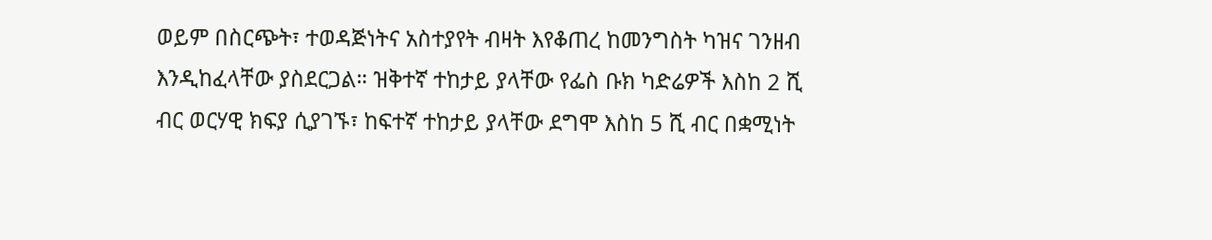ወይም በስርጭት፣ ተወዳጅነትና አስተያየት ብዛት እየቆጠረ ከመንግስት ካዝና ገንዘብ እንዲከፈላቸው ያስደርጋል። ዝቅተኛ ተከታይ ያላቸው የፌስ ቡክ ካድሬዎች እስከ 2 ሺ ብር ወርሃዊ ክፍያ ሲያገኙ፣ ከፍተኛ ተከታይ ያላቸው ደግሞ እስከ 5 ሺ ብር በቋሚነት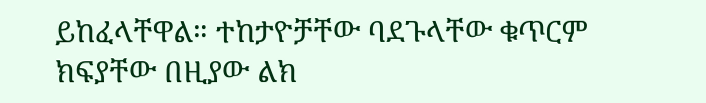ይከፈላቸዋል። ተከታዮቻቸው ባደጉላቸው ቁጥርም ክፍያቸው በዚያው ልክ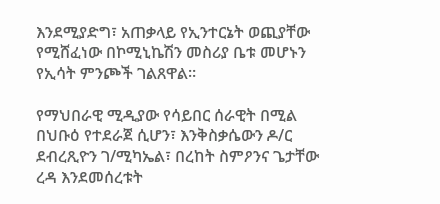እንደሚያድግ፣ አጠቃላይ የኢንተርኔት ወጪያቸው የሚሸፈነው በኮሚኒኬሽን መስሪያ ቤቱ መሆኑን የኢሳት ምንጮች ገልጸዋል።

የማህበራዊ ሚዲያው የሳይበር ሰራዊት በሚል በህቡዕ የተደራጀ ሲሆን፣ እንቅስቃሴውን ዶ/ር ደብረጺዮን ገ/ሚካኤል፣ በረከት ስምዖንና ጌታቸው ረዳ እንደመሰረቱት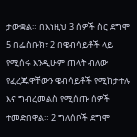ታውቋል። በእነዚህ 3 ሰዎች ስር ደግሞ 5 በፌስቡክ፣ 2 በዌብሳይቶች ላይ የሚሰሩ እንዲሁም ጠላት ብለው የፈረጁዋቸውን ዌብሳይቶች የሚከታተሉ እና ግብረመልስ የሚሰጡ ሰዎች ተመድበዋል። 2 ግለሰቦች ደግሞ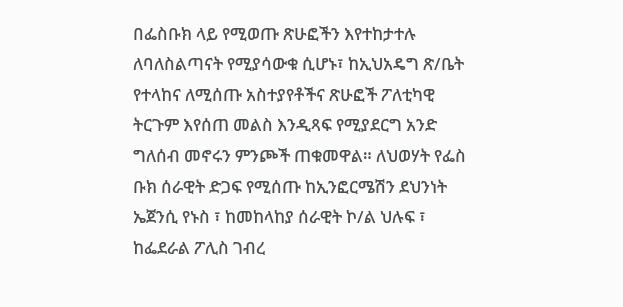በፌስቡክ ላይ የሚወጡ ጽሁፎችን እየተከታተሉ ለባለስልጣናት የሚያሳውቁ ሲሆኑ፣ ከኢህአዴግ ጽ/ቤት የተላከና ለሚሰጡ አስተያየቶችና ጽሁፎች ፖለቲካዊ ትርጉም እየሰጠ መልስ እንዲጻፍ የሚያደርግ አንድ ግለሰብ መኖሩን ምንጮች ጠቁመዋል። ለህወሃት የፌስ ቡክ ሰራዊት ድጋፍ የሚሰጡ ከኢንፎርሜሽን ደህንነት ኤጀንሲ የኑስ ፣ ከመከላከያ ሰራዊት ኮ/ል ህሉፍ ፣ ከፌደራል ፖሊስ ገብረ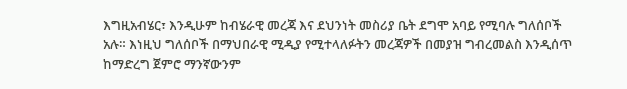እግዚአብሄር፣ እንዲሁም ከብሄራዊ መረጃ እና ደህንነት መስሪያ ቤት ደግሞ አባይ የሚባሉ ግለሰቦች አሉ። እነዚህ ግለሰቦች በማህበራዊ ሚዲያ የሚተላለፉትን መረጃዎች በመያዝ ግብረመልስ እንዲሰጥ ከማድረግ ጀምሮ ማንኛውንም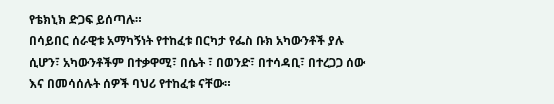የቴክኒክ ድጋፍ ይሰጣሉ።
በሳይበር ሰራዊቱ አማካኝነት የተከፈቱ በርካታ የፌስ ቡክ አካውንቶች ያሉ ሲሆን፣ አካውንቶችም በተቃዋሚ፣ በሴት ፣ በወንድ፣ በተሳዳቢ፣ በተረጋጋ ሰው እና በመሳሰሉት ሰዎች ባህሪ የተከፈቱ ናቸው።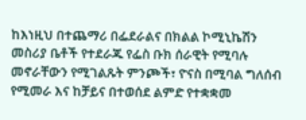ከእነዚህ በተጨማሪ በፌደራልና በክልል ኮሚኒኬሽን መስሪያ ቤቶች የተደራጁ የፌስ ቡክ ሰራዊት የሚባሉ መኖራቸውን የሚገልጹት ምንጮች፣ ዮናስ በሚባል ግለሰብ የሚመራ እና ከቻይና በተወሰደ ልምድ የተቋቋመ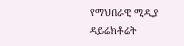የማህበራዊ ሚዲያ ዳይሬክቶሬት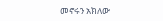መኖሩን አክለው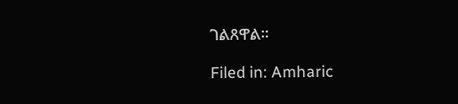ገልጸዋል።

Filed in: Amharic